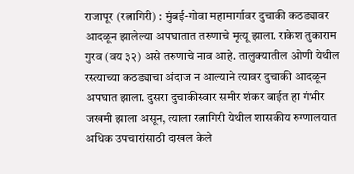राजापूर (रत्नागिरी) : मुंबई-गोवा महामार्गावर दुचाकी कठड्यावर आदळून झालेल्या अपघातात तरुणाचे मृत्यू झाला. राकेश तुकाराम गुरव (वय ३२) असे तरुणाचे नाव आहे. तालुक्यातील ओणी येथील रस्त्याच्या कठड्याचा अंदाज न आल्याने त्यावर दुचाकी आदळून अपघात झाला. दुसरा दुचाकीस्वार समीर शंकर बाईत हा गंभीर जखमी झाला असून, त्याला रत्नागिरी येथील शासकीय रुग्णालयात अधिक उपचारांसाठी दाखल केले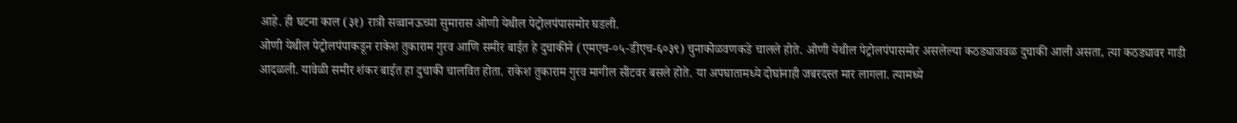आहे. ही घटना काल (३१) रात्री सव्वानऊच्या सुमारास ओणी येथील पेट्रोलपंपासमोर घडली.
ओणी येथील पेट्रोलपंपाकडून राकेश तुकाराम गुरव आणि समीर बाईत हे दुचाकीने (एमएच-०५-डीएच-६०३९) चुनाकोळवणकडे चालले होते. ओणी येथील पेट्रोलपंपासमोर असलेल्या कठड्याजवळ दुचाकी आली असता, त्या कठड्यावर गाडी आदळली. यावेळी समीर शंकर बाईत हा दुचाकी चालवित होता. राकेश तुकाराम गुरव मागील सीटवर बसले होते. या अपघातामध्ये दोघांनाही जबरदस्त मार लागला. त्यामध्ये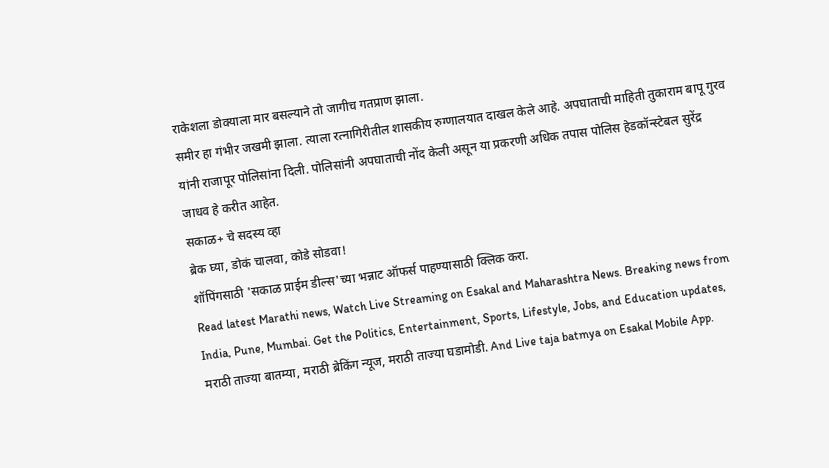राकेशला डोक्याला मार बसल्याने तो जागीच गतप्राण झाला.
समीर हा गंभीर जखमी झाला. त्याला रत्नागिरीतील शासकीय रुग्णालयात दाखल केले आहे. अपघाताची माहिती तुकाराम बापू गुरव यांनी राजापूर पोलिसांना दिली. पोलिसांनी अपघाताची नोंद केली असून या प्रकरणी अधिक तपास पोलिस हेडकॉन्स्टेबल सुरेंद्र जाधव हे करीत आहेत.
सकाळ+ चे सदस्य व्हा
ब्रेक घ्या, डोकं चालवा, कोडे सोडवा!
शॉपिंगसाठी 'सकाळ प्राईम डील्स'च्या भन्नाट ऑफर्स पाहण्यासाठी क्लिक करा.
Read latest Marathi news, Watch Live Streaming on Esakal and Maharashtra News. Breaking news from India, Pune, Mumbai. Get the Politics, Entertainment, Sports, Lifestyle, Jobs, and Education updates, मराठी ताज्या बातम्या, मराठी ब्रेकिंग न्यूज, मराठी ताज्या घडामोडी. And Live taja batmya on Esakal Mobile App.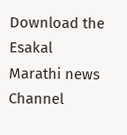Download the Esakal Marathi news Channel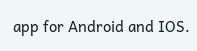app for Android and IOS.